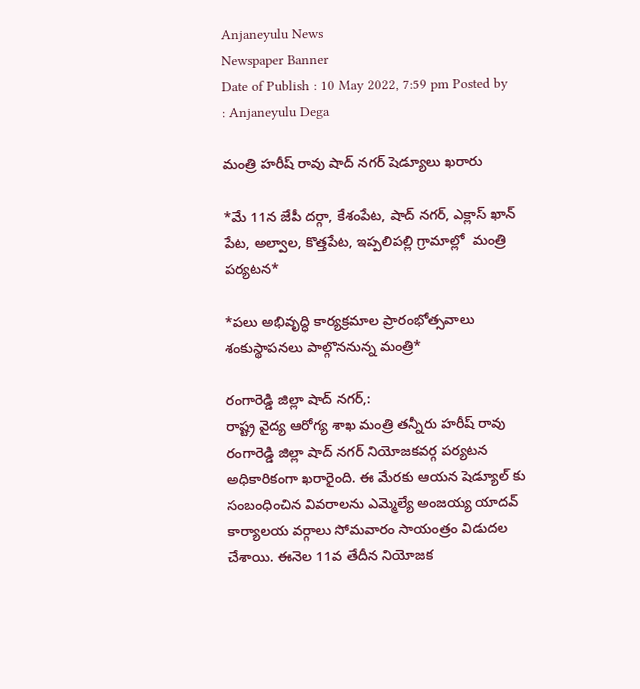Anjaneyulu News
Newspaper Banner
Date of Publish : 10 May 2022, 7:59 pm Posted by : Anjaneyulu Dega

మంత్రి హరీష్ రావు షాద్ నగర్ షెడ్యూలు ఖరారు

*మే 11న జేపీ దర్గా, కేశంపేట, షాద్ నగర్, ఎక్లాస్ ఖాన్ పేట, అల్వాల, కొత్తపేట, ఇప్పలిపల్లి గ్రామాల్లో  మంత్రి పర్యటన*

*పలు అభివృద్ధి కార్యక్రమాల ప్రారంభోత్సవాలు శంకుస్థాపనలు పాల్గొననున్న మంత్రి*

రంగారెడ్డి జిల్లా షాద్ నగర్,:
రాష్ట్ర వైద్య ఆరోగ్య శాఖ మంత్రి తన్నీరు హరీష్ రావు రంగారెడ్డి జిల్లా షాద్ నగర్ నియోజకవర్గ పర్యటన అధికారికంగా ఖరారైంది. ఈ మేరకు ఆయన షెడ్యూల్ కు సంబంధించిన వివరాలను ఎమ్మెల్యే అంజయ్య యాదవ్ కార్యాలయ వర్గాలు సోమవారం సాయంత్రం విడుదల చేశాయి. ఈనెల 11వ తేదీన నియోజక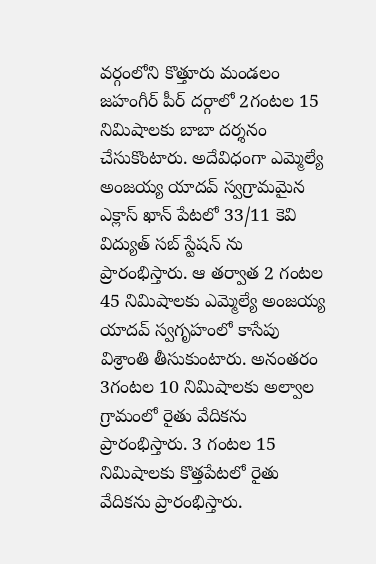వర్గంలోని కొత్తూరు మండలం జహంగీర్ పీర్ దర్గాలో 2గంటల 15 నిమిషాలకు బాబా దర్శనం చేసుకొంటారు. అదేవిధంగా ఎమ్మెల్యే అంజయ్య యాదవ్ స్వగ్రామమైన ఎక్లాస్ ఖాన్ పేటలో 33/11 కెవి విద్యుత్ సబ్ స్టేషన్ ను ప్రారంభిస్తారు. ఆ తర్వాత 2 గంటల 45 నిమిషాలకు ఎమ్మెల్యే అంజయ్య యాదవ్ స్వగృహంలో కాసేపు విశ్రాంతి తీసుకుంటారు. అనంతరం 3గంటల 10 నిమిషాలకు అల్వాల గ్రామంలో రైతు వేదికను ప్రారంభిస్తారు. 3 గంటల 15 నిమిషాలకు కొత్తపేటలో రైతు వేదికను ప్రారంభిస్తారు.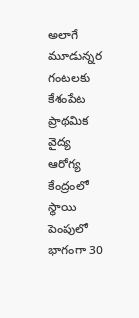అలాగే మూడున్నర గంటలకు కేశంపేట ప్రాథమిక వైద్య ఆరోగ్య కేంద్రంలో స్థాయి పెంపులో భాగంగా 30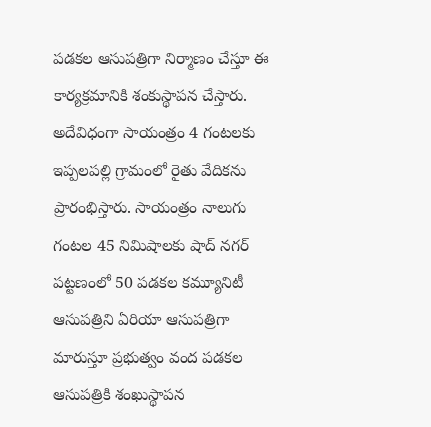పడకల ఆసుపత్రిగా నిర్మాణం చేస్తూ ఈ కార్యక్రమానికి శంకుస్థాపన చేస్తారు. అదేవిధంగా సాయంత్రం 4 గంటలకు ఇప్పలపల్లి గ్రామంలో రైతు వేదికను ప్రారంభిస్తారు. సాయంత్రం నాలుగు గంటల 45 నిమిషాలకు షాద్ నగర్ పట్టణంలో 50 పడకల కమ్యూనిటీ ఆసుపత్రిని ఏరియా ఆసుపత్రిగా మారుస్తూ ప్రభుత్వం వంద పడకల ఆసుపత్రికి శంఖుస్థాపన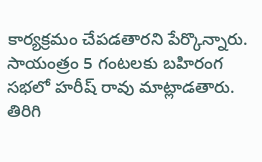కార్యక్రమం చేపడతారని పేర్కొన్నారు. సాయంత్రం 5 గంటలకు బహిరంగ సభలో హరీష్ రావు మాట్లాడతారు. తిరిగి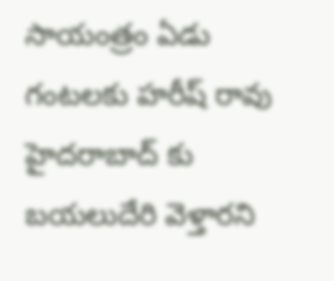సాయంత్రం ఏడు గంటలకు హరీష్ రావు హైదరాబాద్ కు బయలుదేరి వెళ్తారని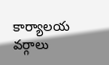కార్యాలయ వర్గాలు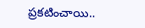ప్రకటించాయి..